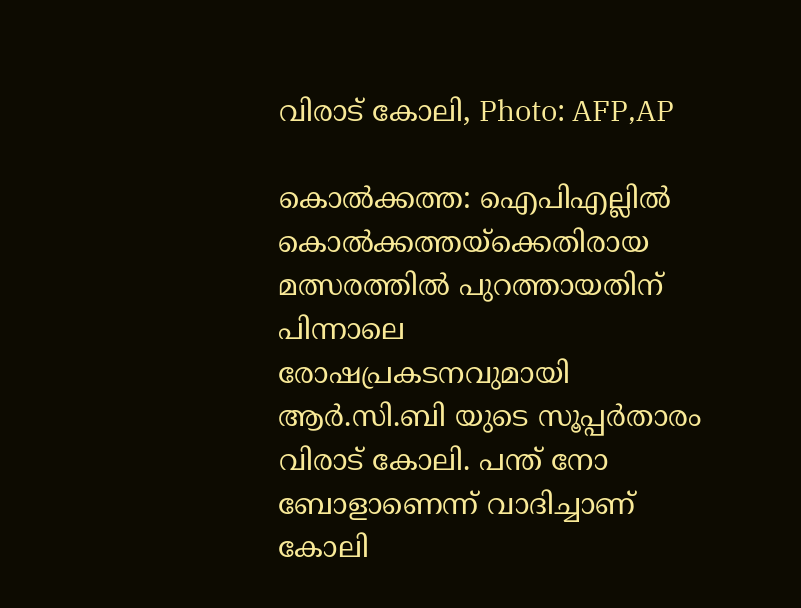വിരാട് കോലി, Photo: AFP,AP

കൊല്‍ക്കത്ത: ഐപിഎല്ലില്‍ കൊല്‍ക്കത്തയ്‌ക്കെതിരായ മത്സരത്തില്‍ പുറത്തായതിന് പിന്നാലെ രോഷപ്രകടനവുമായി ആര്‍.സി.ബി യുടെ സൂപ്പര്‍താരം വിരാട് കോലി. പന്ത് നോ ബോളാണെന്ന് വാദിച്ചാണ് കോലി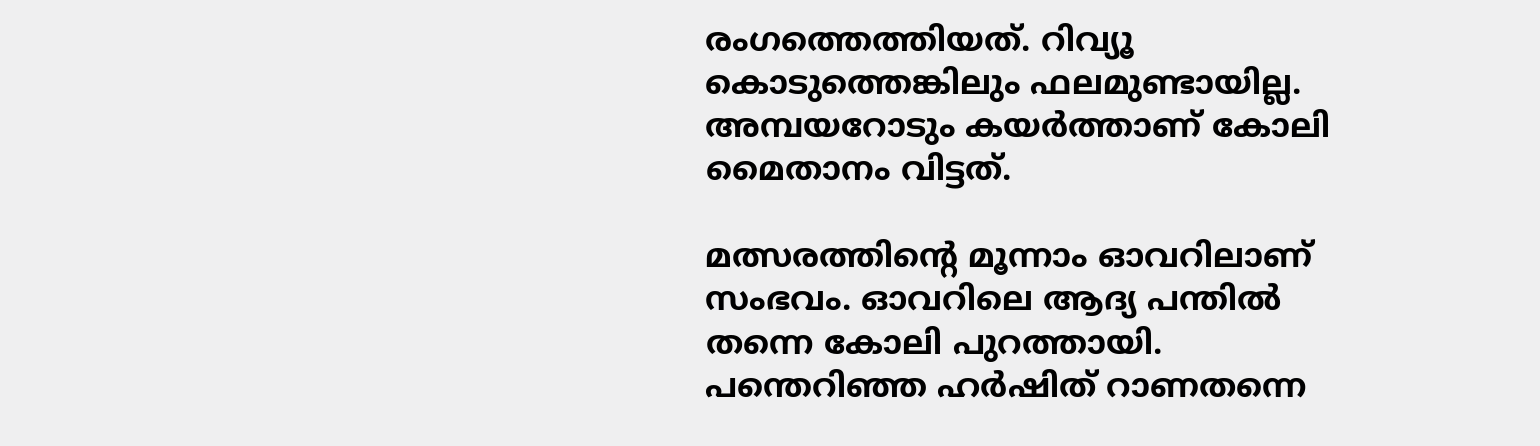രംഗത്തെത്തിയത്. റിവ്യൂ കൊടുത്തെങ്കിലും ഫലമുണ്ടായില്ല. അമ്പയറോടും കയര്‍ത്താണ് കോലി മൈതാനം വിട്ടത്.

മത്സരത്തിന്റെ മൂന്നാം ഓവറിലാണ് സംഭവം. ഓവറിലെ ആദ്യ പന്തില്‍ തന്നെ കോലി പുറത്തായി. പന്തെറിഞ്ഞ ഹര്‍ഷിത് റാണതന്നെ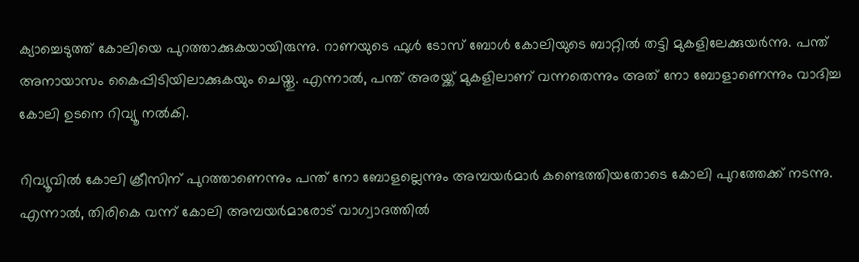ക്യാച്ചെടുത്ത് കോലിയെ പുറത്താക്കുകയായിരുന്നു. റാണയുടെ ഫുള്‍ ടോസ് ബോള്‍ കോലിയുടെ ബാറ്റില്‍ തട്ടി മുകളിലേക്കുയര്‍ന്നു. പന്ത് അനായാസം കൈപ്പിടിയിലാക്കുകയും ചെയ്തു. എന്നാല്‍, പന്ത് അരയ്ക്ക് മുകളിലാണ് വന്നതെന്നും അത് നോ ബോളാണെന്നും വാദിച്ച കോലി ഉടനെ റിവ്യൂ നല്‍കി.

റിവ്യൂവില്‍ കോലി ക്രീസിന് പുറത്താണെന്നും പന്ത് നോ ബോളല്ലെന്നും അമ്പയര്‍മാര്‍ കണ്ടെത്തിയതോടെ കോലി പുറത്തേക്ക് നടന്നു. എന്നാല്‍, തിരികെ വന്ന് കോലി അമ്പയര്‍മാരോട് വാഗ്വാദത്തില്‍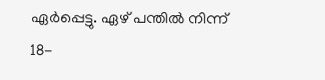ഏര്‍പ്പെട്ടു. ഏഴ് പന്തില്‍ നിന്ന് 18-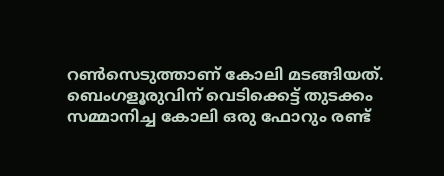റണ്‍സെടുത്താണ് കോലി മടങ്ങിയത്. ബെംഗളൂരുവിന് വെടിക്കെട്ട് തുടക്കം സമ്മാനിച്ച കോലി ഒരു ഫോറും രണ്ട്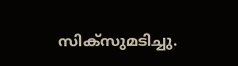സിക്‌സുമടിച്ചു.